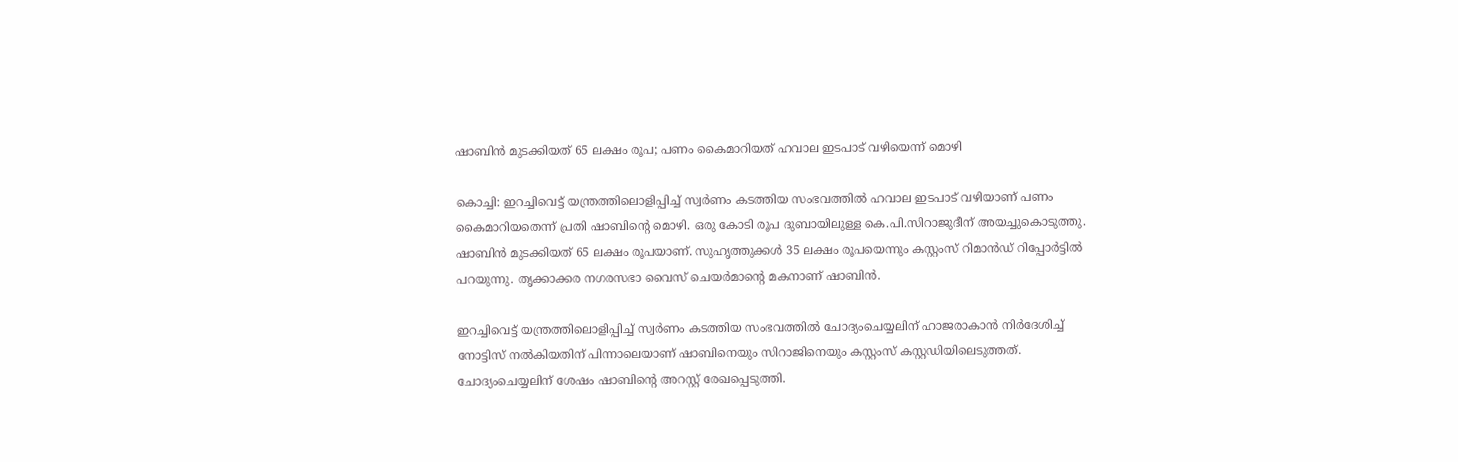ഷാബിന്‍ മുടക്കിയത് 65 ലക്ഷം രൂപ; പണം കൈമാറിയത് ഹവാല ഇടപാട് വഴിയെന്ന് മൊഴി

കൊച്ചി: ഇറച്ചിവെട്ട് യന്ത്രത്തിലൊളിപ്പിച്ച് സ്വര്‍ണം കടത്തിയ സംഭവത്തിൽ ഹവാല ഇടപാട് വഴിയാണ് പണം കൈമാറിയതെന്ന് പ്രതി ഷാബിന്‍റെ മൊഴി. ഒരു കോടി രൂപ ദുബായിലുള്ള കെ.പി.സിറാജുദീന് അയച്ചുകൊടുത്തു. ഷാബിന്‍ മുടക്കിയത് 65 ലക്ഷം രൂപയാണ്. സുഹൃത്തുക്കള്‍ 35 ലക്ഷം രൂപയെന്നും കസ്റ്റംസ് റിമാന്‍ഡ് റിപ്പോര്‍ട്ടിൽ പറയുന്നു‍. തൃക്കാക്കര നഗരസഭാ വൈസ് ചെയര്‍മാന്‍റെ മകനാണ് ഷാബിന്‍.

ഇറച്ചിവെട്ട് യന്ത്രത്തിലൊളിപ്പിച്ച് സ്വര്‍ണം കടത്തിയ സംഭവത്തില്‍ ചോദ്യംചെയ്യലിന് ഹാജരാകാന്‍ നിര്‍ദേശിച്ച് നോട്ടിസ് നല്‍കിയതിന് പിന്നാലെയാണ് ഷാബിനെയും സിറാജിനെയും കസ്റ്റംസ് കസ്റ്റഡിയിലെടുത്തത്. ചോദ്യംചെയ്യലിന് ശേഷം ഷാബിന്‍റെ അറസ്റ്റ് രേഖപ്പെടുത്തി.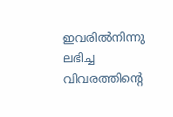ഇവരില്‍നിന്നു ലഭിച്ച വിവരത്തിന്‍റെ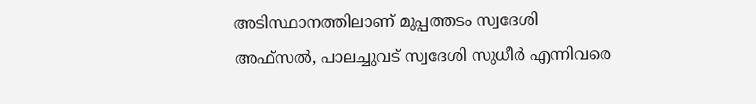അടിസ്ഥാനത്തിലാണ് മുപ്പത്തടം സ്വദേശി അഫ്സല്‍, പാലച്ചുവട് സ്വദേശി സുധീര്‍ എന്നിവരെ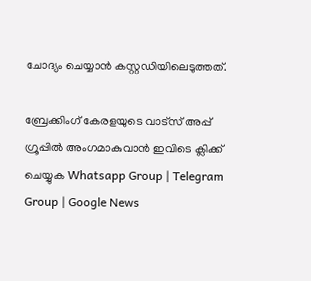ചോദ്യം ചെയ്യാന്‍ കസ്റ്റഡിയിലെടുത്തത്.

ബ്രേക്കിംഗ് കേരളയുടെ വാട്സ് അപ്പ് ഗ്രൂപ്പിൽ അംഗമാകുവാൻ ഇവിടെ ക്ലിക്ക് ചെയ്യുക Whatsapp Group | Telegram Group | Google News